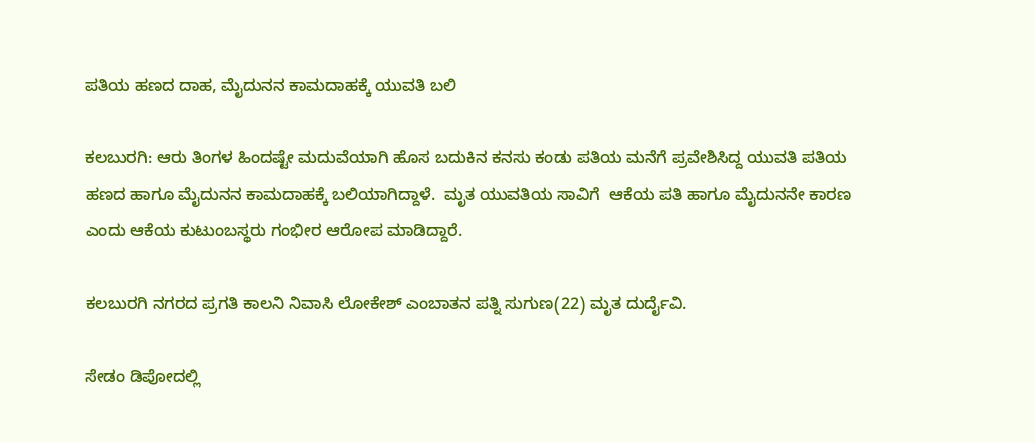ಪತಿಯ ಹಣದ ದಾಹ, ಮೈದುನನ ಕಾಮದಾಹಕ್ಕೆ ಯುವತಿ ಬಲಿ

ಕಲಬುರಗಿ: ಆರು ತಿಂಗಳ ಹಿಂದಷ್ಟೇ ಮದುವೆಯಾಗಿ ಹೊಸ ಬದುಕಿನ ಕನಸು ಕಂಡು ಪತಿಯ ಮನೆಗೆ ಪ್ರವೇಶಿಸಿದ್ದ ಯುವತಿ ಪತಿಯ ಹಣದ ಹಾಗೂ ಮೈದುನನ ಕಾಮದಾಹಕ್ಕೆ ಬಲಿಯಾಗಿದ್ದಾಳೆ.  ಮೃತ ಯುವತಿಯ ಸಾವಿಗೆ  ಆಕೆಯ ಪತಿ ಹಾಗೂ ಮೈದುನನೇ ಕಾರಣ ಎಂದು ಆಕೆಯ ಕುಟುಂಬಸ್ಥರು ಗಂಭೀರ ಆರೋಪ ಮಾಡಿದ್ದಾರೆ.

ಕಲಬುರಗಿ ನಗರದ ಪ್ರಗತಿ ಕಾಲನಿ ನಿವಾಸಿ ಲೋಕೇಶ್ ಎಂಬಾತನ ಪತ್ನಿ ಸುಗುಣ(22) ಮೃತ ದುರ್ದೈವಿ.

ಸೇಡಂ‌ ಡಿಪೋದಲ್ಲಿ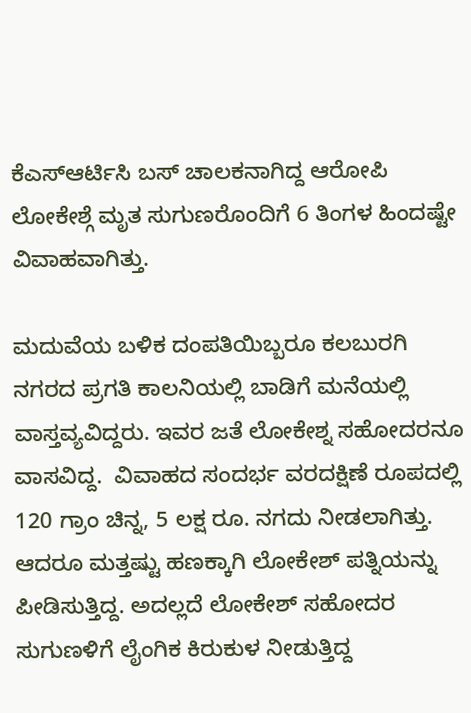ಕೆಎಸ್ಆರ್ಟಿಸಿ ಬಸ್ ಚಾಲಕನಾಗಿದ್ದ ಆರೋಪಿ ಲೋಕೇಶ್ಗೆ ಮೃತ ಸುಗುಣರೊಂದಿಗೆ 6 ತಿಂಗಳ ಹಿಂದಷ್ಟೇ ವಿವಾಹವಾಗಿತ್ತು.

ಮದುವೆಯ ಬಳಿಕ ದಂಪತಿಯಿಬ್ಬರೂ ಕಲಬುರಗಿ ನಗರದ ಪ್ರಗತಿ ಕಾಲನಿಯಲ್ಲಿ ಬಾಡಿಗೆ ಮನೆಯಲ್ಲಿ ವಾಸ್ತವ್ಯವಿದ್ದರು. ಇವರ ಜತೆ ಲೋಕೇಶ್ನ ಸಹೋದರನೂ ವಾಸವಿದ್ದ.  ವಿವಾಹದ ಸಂದರ್ಭ ವರದಕ್ಷಿಣೆ ರೂಪದಲ್ಲಿ 120 ಗ್ರಾಂ ಚಿನ್ನ, 5 ಲಕ್ಷ ರೂ‌. ನಗದು ನೀಡಲಾಗಿತ್ತು. ಆದರೂ ಮತ್ತಷ್ಟು ಹಣಕ್ಕಾಗಿ ಲೋಕೇಶ್ ಪತ್ನಿಯನ್ನು ಪೀಡಿಸುತ್ತಿದ್ದ. ಅದಲ್ಲದೆ ಲೋಕೇಶ್ ಸಹೋದರ ಸುಗುಣಳಿಗೆ ಲೈಂಗಿಕ ಕಿರುಕುಳ ನೀಡುತ್ತಿದ್ದ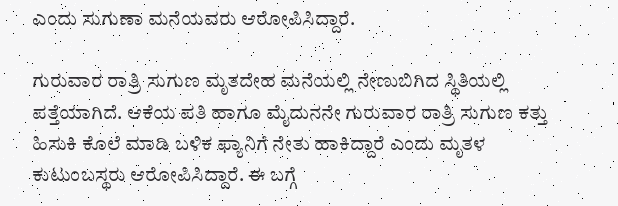ಎಂದು ಸುಗುಣಾ ಮನೆಯವರು ಆರೋಪಿಸಿದ್ದಾರೆ.

ಗುರುವಾರ ರಾತ್ರಿ ಸುಗುಣ ಮೃತದೇಹ ಮನೆಯಲ್ಲಿ ನೇಣುಬಿಗಿದ ಸ್ಥಿತಿಯಲ್ಲಿ ಪತ್ತೆಯಾಗಿದೆ. ಆಕೆಯ ಪತಿ ಹಾಗೂ ಮೈದುನನೇ ಗುರುವಾರ ರಾತ್ರಿ ಸುಗುಣ ಕತ್ತು ಹಿಸುಕಿ ಕೊಲೆ ಮಾಡಿ ಬಳಿಕ ಫ್ಯಾನಿಗೆ ನೇತು ಹಾಕಿದ್ದಾರೆ ಎಂದು ಮೃತಳ ಕುಟುಂಬಸ್ಥರು ಆರೋಪಿಸಿದ್ದಾರೆ. ಈ ಬಗ್ಗೆ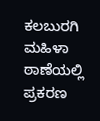ಕಲಬುರಗಿ ಮಹಿಳಾ ಠಾಣೆಯಲ್ಲಿ ಪ್ರಕರಣ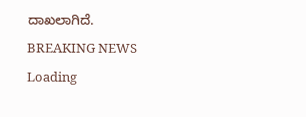ದಾಖಲಾಗಿದೆ.
BREAKING NEWS
Loading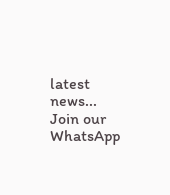latest news...
Join our WhatsApp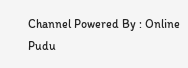Channel Powered By : Online Pudu